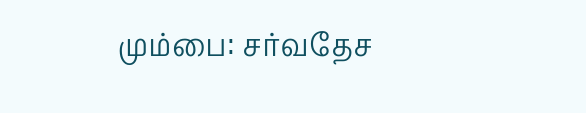மும்பை: சர்வதேச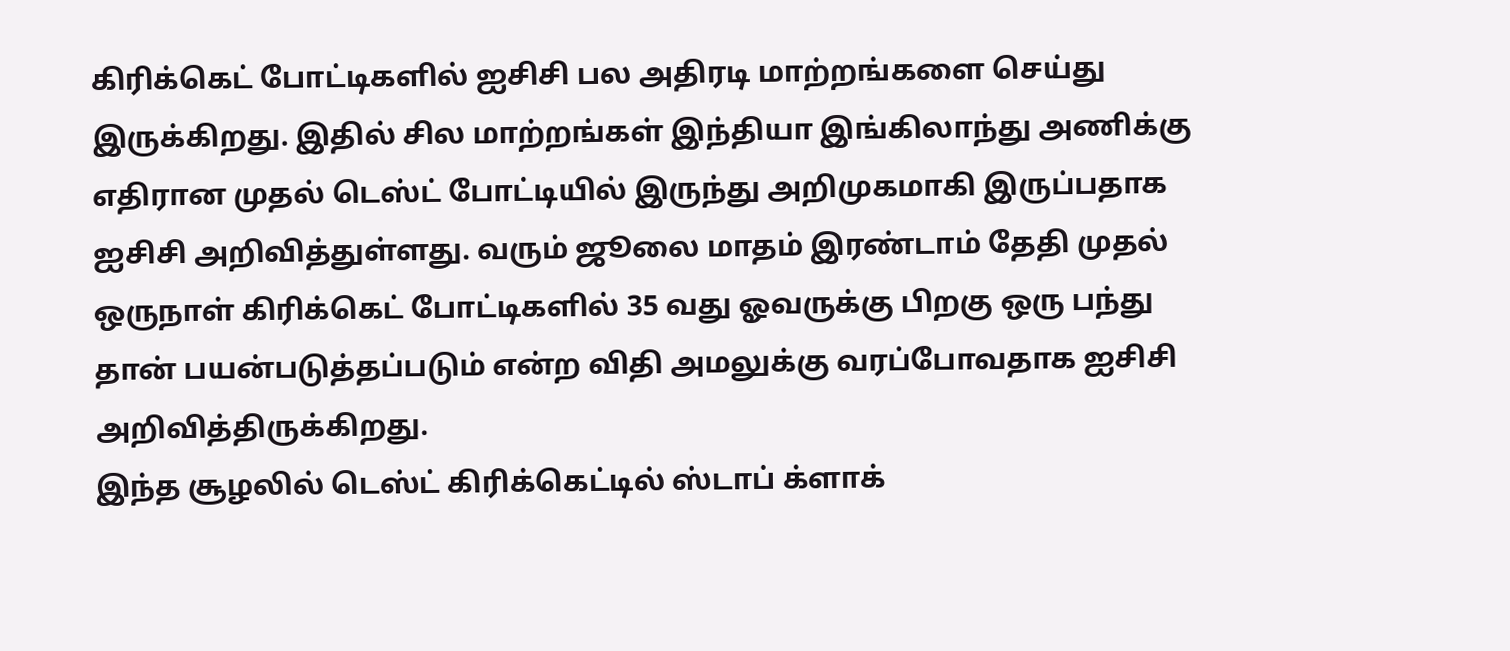கிரிக்கெட் போட்டிகளில் ஐசிசி பல அதிரடி மாற்றங்களை செய்து இருக்கிறது. இதில் சில மாற்றங்கள் இந்தியா இங்கிலாந்து அணிக்கு எதிரான முதல் டெஸ்ட் போட்டியில் இருந்து அறிமுகமாகி இருப்பதாக ஐசிசி அறிவித்துள்ளது. வரும் ஜூலை மாதம் இரண்டாம் தேதி முதல் ஒருநாள் கிரிக்கெட் போட்டிகளில் 35 வது ஓவருக்கு பிறகு ஒரு பந்து தான் பயன்படுத்தப்படும் என்ற விதி அமலுக்கு வரப்போவதாக ஐசிசி அறிவித்திருக்கிறது.
இந்த சூழலில் டெஸ்ட் கிரிக்கெட்டில் ஸ்டாப் க்ளாக்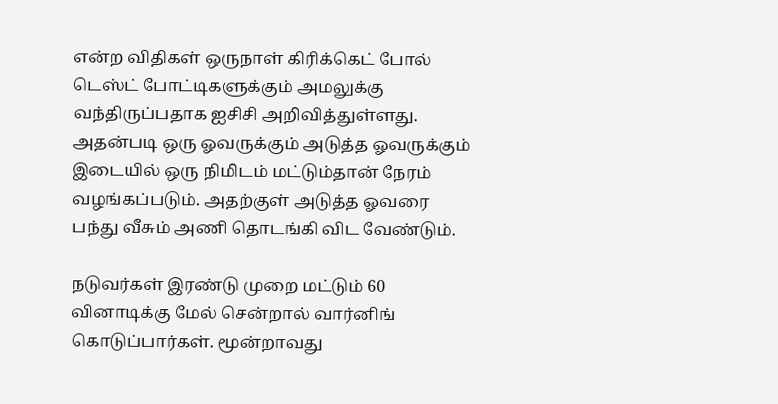என்ற விதிகள் ஒருநாள் கிரிக்கெட் போல் டெஸ்ட் போட்டிகளுக்கும் அமலுக்கு வந்திருப்பதாக ஐசிசி அறிவித்துள்ளது. அதன்படி ஒரு ஓவருக்கும் அடுத்த ஓவருக்கும் இடையில் ஒரு நிமிடம் மட்டும்தான் நேரம் வழங்கப்படும். அதற்குள் அடுத்த ஓவரை பந்து வீசும் அணி தொடங்கி விட வேண்டும்.

நடுவர்கள் இரண்டு முறை மட்டும் 60 வினாடிக்கு மேல் சென்றால் வார்னிங் கொடுப்பார்கள். மூன்றாவது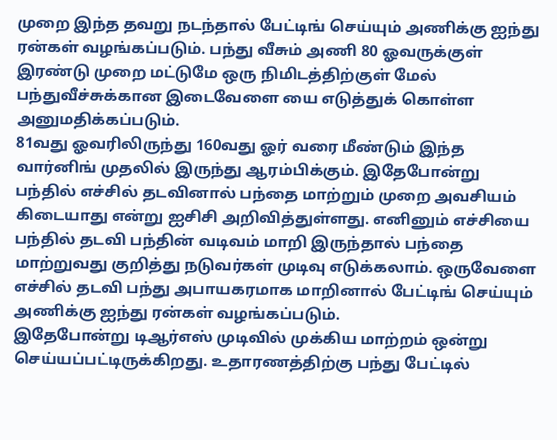முறை இந்த தவறு நடந்தால் பேட்டிங் செய்யும் அணிக்கு ஐந்து ரன்கள் வழங்கப்படும். பந்து வீசும் அணி 80 ஓவருக்குள் இரண்டு முறை மட்டுமே ஒரு நிமிடத்திற்குள் மேல் பந்துவீச்சுக்கான இடைவேளை யை எடுத்துக் கொள்ள அனுமதிக்கப்படும்.
81வது ஓவரிலிருந்து 160வது ஓர் வரை மீண்டும் இந்த வார்னிங் முதலில் இருந்து ஆரம்பிக்கும். இதேபோன்று பந்தில் எச்சில் தடவினால் பந்தை மாற்றும் முறை அவசியம் கிடையாது என்று ஐசிசி அறிவித்துள்ளது. எனினும் எச்சியை பந்தில் தடவி பந்தின் வடிவம் மாறி இருந்தால் பந்தை மாற்றுவது குறித்து நடுவர்கள் முடிவு எடுக்கலாம். ஒருவேளை எச்சில் தடவி பந்து அபாயகரமாக மாறினால் பேட்டிங் செய்யும் அணிக்கு ஐந்து ரன்கள் வழங்கப்படும்.
இதேபோன்று டிஆர்எஸ் முடிவில் முக்கிய மாற்றம் ஒன்று செய்யப்பட்டிருக்கிறது. உதாரணத்திற்கு பந்து பேட்டில்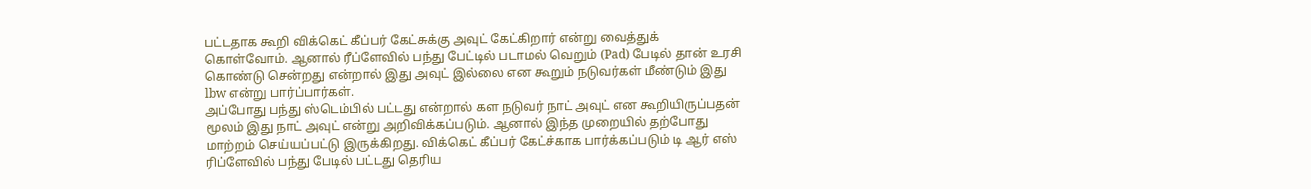பட்டதாக கூறி விக்கெட் கீப்பர் கேட்சுக்கு அவுட் கேட்கிறார் என்று வைத்துக் கொள்வோம். ஆனால் ரீப்ளேவில் பந்து பேட்டில் படாமல் வெறும் (Pad) பேடில் தான் உரசி கொண்டு சென்றது என்றால் இது அவுட் இல்லை என கூறும் நடுவர்கள் மீண்டும் இது lbw என்று பார்ப்பார்கள்.
அப்போது பந்து ஸ்டெம்பில் பட்டது என்றால் கள நடுவர் நாட் அவுட் என கூறியிருப்பதன் மூலம் இது நாட் அவுட் என்று அறிவிக்கப்படும். ஆனால் இந்த முறையில் தற்போது மாற்றம் செய்யப்பட்டு இருக்கிறது. விக்கெட் கீப்பர் கேட்ச்காக பார்க்கப்படும் டி ஆர் எஸ் ரிப்ளேவில் பந்து பேடில் பட்டது தெரிய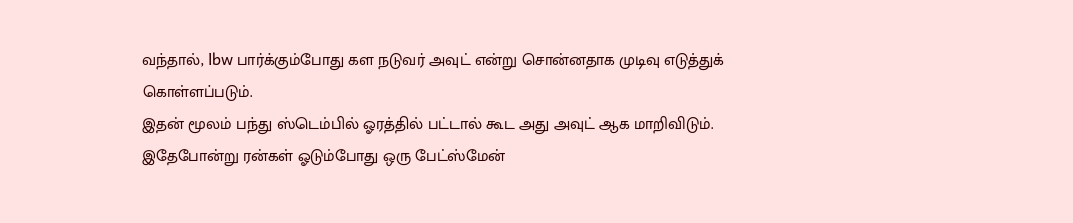வந்தால், lbw பார்க்கும்போது கள நடுவர் அவுட் என்று சொன்னதாக முடிவு எடுத்துக் கொள்ளப்படும்.
இதன் மூலம் பந்து ஸ்டெம்பில் ஓரத்தில் பட்டால் கூட அது அவுட் ஆக மாறிவிடும். இதேபோன்று ரன்கள் ஓடும்போது ஒரு பேட்ஸ்மேன்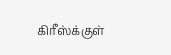கிரீஸ்க்குள்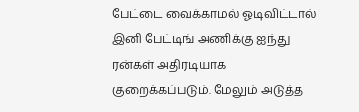பேட்டை வைக்காமல் ஓடிவிட்டால் இனி பேட்டிங் அணிக்கு ஐந்து ரன்கள் அதிரடியாக குறைக்கப்படும். மேலும் அடுத்த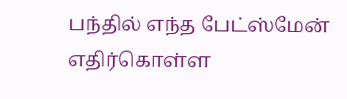பந்தில் எந்த பேட்ஸ்மேன் எதிர்கொள்ள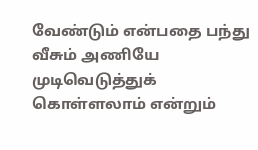வேண்டும் என்பதை பந்து வீசும் அணியே முடிவெடுத்துக் கொள்ளலாம் என்றும்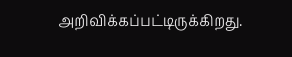அறிவிக்கப்பட்டிருக்கிறது.